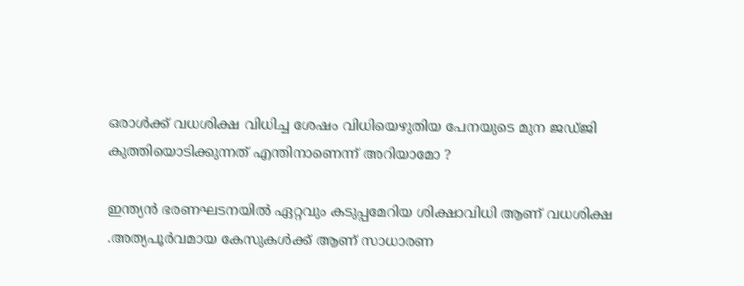ഒരാള്‍ക്ക് വധശിക്ഷ വിധിച്ച ശേഷം വിധിയെഴുതിയ പേനയുടെ മുന ജഡ്ജി കുത്തിയൊടിക്കുന്നത് എന്തിനാണെന്ന് അറിയാമോ ?

ഇന്ത്യന്‍ ഭരണഘടനയില്‍ ഏറ്റവും കടുപ്പമേറിയ ശിക്ഷാവിധി ആണ് വധശിക്ഷ .അത്യപൂര്‍വമായ കേസുകള്‍ക്ക്‌ ആണ് സാധാരണ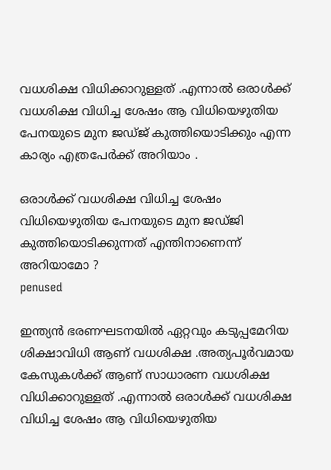വധശിക്ഷ വിധിക്കാറുള്ളത് .എന്നാല്‍ ഒരാള്‍ക്ക് വധശിക്ഷ വിധിച്ച ശേഷം ആ വിധിയെഴുതിയ പേനയുടെ മുന ജഡ്ജ് കുത്തിയൊടിക്കും എന്ന കാര്യം എത്രപേര്‍ക്ക് അറിയാം .

ഒരാള്‍ക്ക് വധശിക്ഷ വിധിച്ച ശേഷം വിധിയെഴുതിയ പേനയുടെ മുന ജഡ്ജി കുത്തിയൊടിക്കുന്നത് എന്തിനാണെന്ന് അറിയാമോ ?
penused

ഇന്ത്യന്‍ ഭരണഘടനയില്‍ ഏറ്റവും കടുപ്പമേറിയ ശിക്ഷാവിധി ആണ് വധശിക്ഷ .അത്യപൂര്‍വമായ കേസുകള്‍ക്ക്‌ ആണ് സാധാരണ വധശിക്ഷ വിധിക്കാറുള്ളത് .എന്നാല്‍ ഒരാള്‍ക്ക് വധശിക്ഷ വിധിച്ച ശേഷം ആ വിധിയെഴുതിയ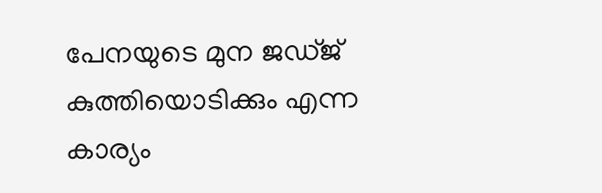പേനയുടെ മുന ജഡ്ജ് കുത്തിയൊടിക്കും എന്ന കാര്യം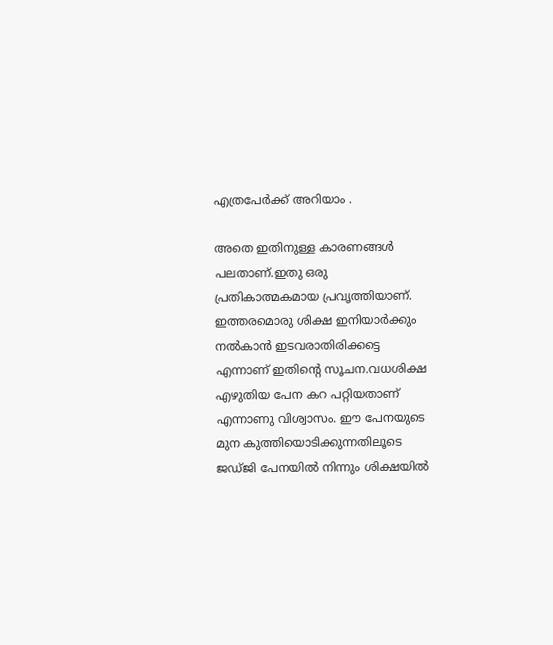എത്രപേര്‍ക്ക് അറിയാം .

അതെ ഇതിനുള്ള കാരണങ്ങള്‍ പലതാണ്.ഇതു ഒരു പ്രതികാത്മകമായ പ്രവൃത്തിയാണ്. ഇത്തരമൊരു ശിക്ഷ ഇനിയാര്‍ക്കും നല്‍കാന്‍ ഇടവരാതിരിക്കട്ടെ എന്നാണ് ഇതിന്റെ സൂചന.വധശിക്ഷ എഴുതിയ പേന കറ പറ്റിയതാണ് എന്നാണു വിശ്വാസം. ഈ പേനയുടെ മുന കുത്തിയൊടിക്കുന്നതിലൂടെ ജഡ്ജി പേനയില്‍ നിന്നും ശിക്ഷയില്‍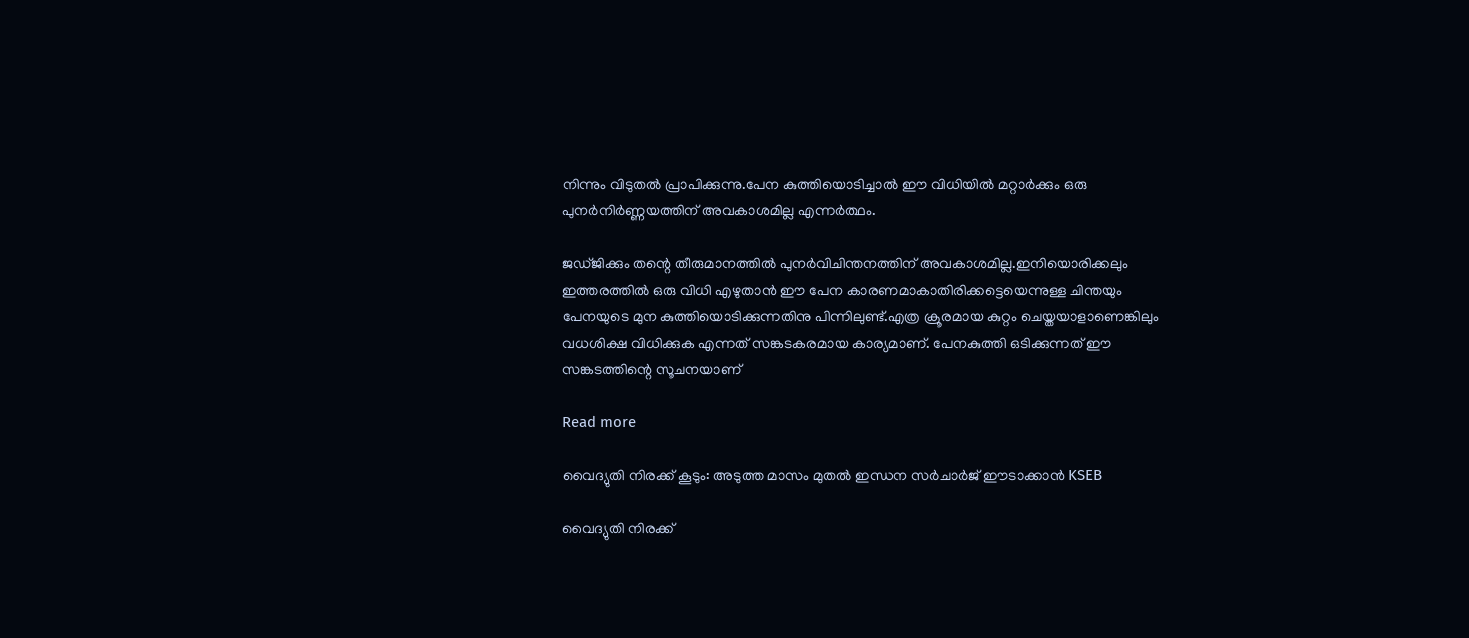നിന്നും വിടുതല്‍ പ്രാപിക്കുന്നു.പേന കുത്തിയൊടിച്ചാല്‍ ഈ വിധിയില്‍ മറ്റാര്‍ക്കും ഒരു പുനര്‍നിര്‍ണ്ണയത്തിന് അവകാശമില്ല എന്നര്‍ത്ഥം.

ജഡ്ജിക്കും തന്റെ തീരുമാനത്തില്‍ പുനര്‍വിചിന്തനത്തിന് അവകാശമില്ല.ഇനിയൊരിക്കലും ഇത്തരത്തില്‍ ഒരു വിധി എഴുതാന്‍ ഈ പേന കാരണമാകാതിരിക്കട്ടെയെന്നുള്ള ചിന്തയും പേനയുടെ മുന കുത്തിയൊടിക്കുന്നതിനു പിന്നിലുണ്ട്.എത്ര ക്രൂരമായ കുറ്റം ചെയ്തയാളാണെങ്കിലും വധശിക്ഷ വിധിക്കുക എന്നത് സങ്കടകരമായ കാര്യമാണ്. പേനകുത്തി ഒടിക്കുന്നത് ഈ സങ്കടത്തിന്റെ സൂചനയാണ്

Read more

വൈദ്യുതി നിരക്ക് കൂടും: അടുത്ത മാസം മുതൽ ഇന്ധന സർചാർജ് ഈടാക്കാൻ KSEB

വൈദ്യുതി നിരക്ക്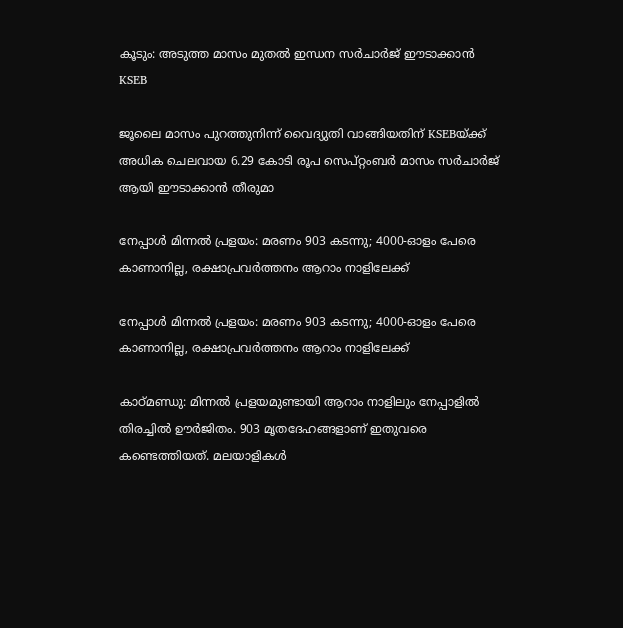കൂടും: അടുത്ത മാസം മുതൽ ഇന്ധന സർചാർജ് ഈടാക്കാൻ KSEB

ജൂലൈ മാസം പുറത്തുനിന്ന് വൈദ്യുതി വാങ്ങിയതിന് KSEBയ്ക്ക് അധിക ചെലവായ 6.29 കോടി രൂപ സെപ്റ്റംബർ മാസം സർചാർജ് ആയി ഈടാക്കാൻ തീരുമാ

നേപ്പാൾ മിന്നൽ പ്രളയം: മരണം 903 കടന്നു; 4000-ഓളം പേരെ കാണാനില്ല, രക്ഷാപ്രവർത്തനം ആറാം നാളിലേക്ക്

നേപ്പാൾ മിന്നൽ പ്രളയം: മരണം 903 കടന്നു; 4000-ഓളം പേരെ കാണാനില്ല, രക്ഷാപ്രവർത്തനം ആറാം നാളിലേക്ക്

കാഠ്മണ്ഡു: മിന്നല്‍ പ്രളയമുണ്ടായി ആറാം നാളിലും നേപ്പാളില്‍ തിരച്ചില്‍ ഊര്‍ജിതം. 903 മൃതദേഹങ്ങളാണ് ഇതുവരെ കണ്ടെത്തിയത്. മലയാളികള്‍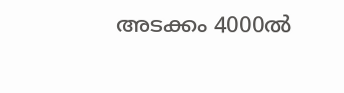അടക്കം 4000ല്‍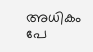അധികം പേ